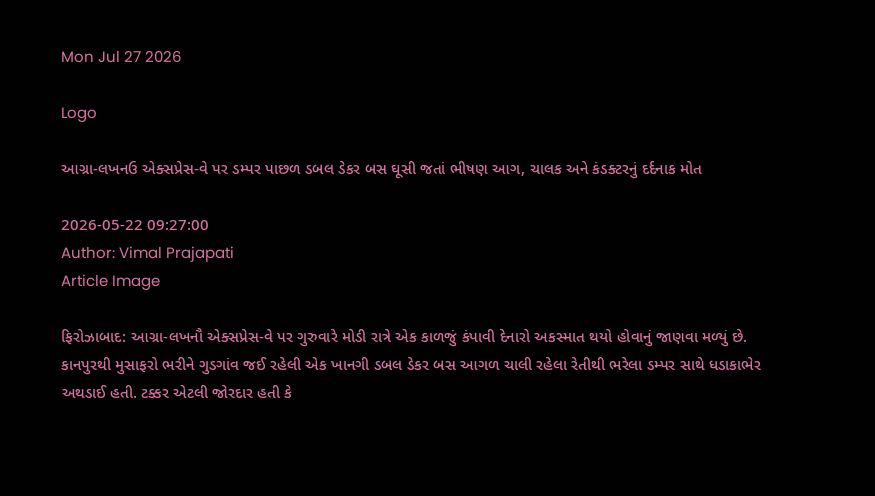Mon Jul 27 2026

Logo

આગ્રા-લખનઉ એક્સપ્રેસ-વે પર ડમ્પર પાછળ ડબલ ડેકર બસ ઘૂસી જતાં ભીષણ આગ, ચાલક અને કંડક્ટરનું દર્દનાક મોત

2026-05-22 09:27:00
Author: Vimal Prajapati
Article Image

ફિરોઝાબાદ: આગ્રા-લખનૌ એક્સપ્રેસ-વે પર ગુરુવારે મોડી રાત્રે એક કાળજું કંપાવી દેનારો અકસ્માત થયો હોવાનું જાણવા મળ્યું છે. કાનપુરથી મુસાફરો ભરીને ગુડગાંવ જઈ રહેલી એક ખાનગી ડબલ ડેકર બસ આગળ ચાલી રહેલા રેતીથી ભરેલા ડમ્પર સાથે ધડાકાભેર અથડાઈ હતી. ટક્કર એટલી જોરદાર હતી કે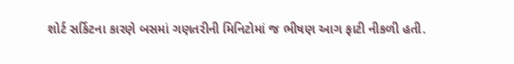શોર્ટ સર્કિટના કારણે બસમાં ગણતરીની મિનિટોમાં જ ભીષણ આગ ફાટી નીકળી હતી.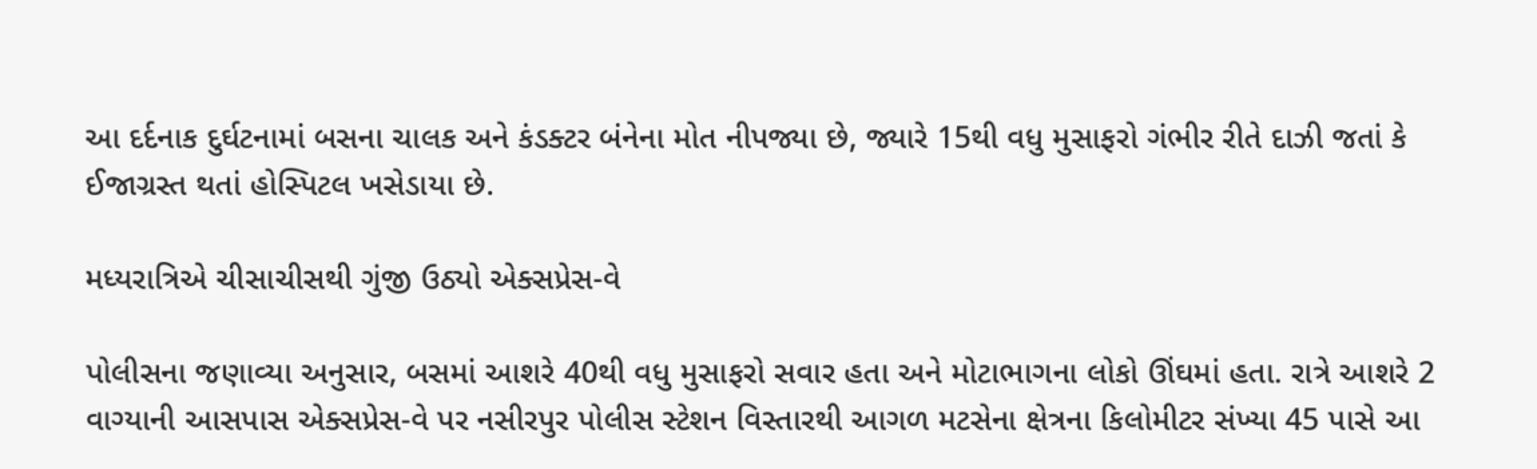આ દર્દનાક દુર્ઘટનામાં બસના ચાલક અને કંડક્ટર બંનેના મોત નીપજ્યા છે, જ્યારે 15થી વધુ મુસાફરો ગંભીર રીતે દાઝી જતાં કે ઈજાગ્રસ્ત થતાં હોસ્પિટલ ખસેડાયા છે.

મધ્યરાત્રિએ ચીસાચીસથી ગુંજી ઉઠ્યો એક્સપ્રેસ-વે

પોલીસના જણાવ્યા અનુસાર, બસમાં આશરે 40થી વધુ મુસાફરો સવાર હતા અને મોટાભાગના લોકો ઊંઘમાં હતા. રાત્રે આશરે 2 વાગ્યાની આસપાસ એક્સપ્રેસ-વે પર નસીરપુર પોલીસ સ્ટેશન વિસ્તારથી આગળ મટસેના ક્ષેત્રના કિલોમીટર સંખ્યા 45 પાસે આ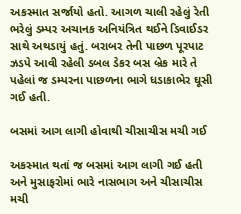અકસ્માત સર્જાયો હતો. આગળ ચાલી રહેલું રેતી ભરેલું ડમ્પર અચાનક અનિયંત્રિત થઈને ડિવાઈડર સાથે અથડાયું હતું. બરાબર તેની પાછળ પૂરપાટ ઝડપે આવી રહેલી ડબલ ડેકર બસ બ્રેક મારે તે પહેલાં જ ડમ્પરના પાછળના ભાગે ધડાકાભેર ઘૂસી ગઈ હતી.

બસમાં આગ લાગી હોવાથી ચીસાચીસ મચી ગઈ

અકસ્માત થતાં જ બસમાં આગ લાગી ગઈ હતી અને મુસાફરોમાં ભારે નાસભાગ અને ચીસાચીસ મચી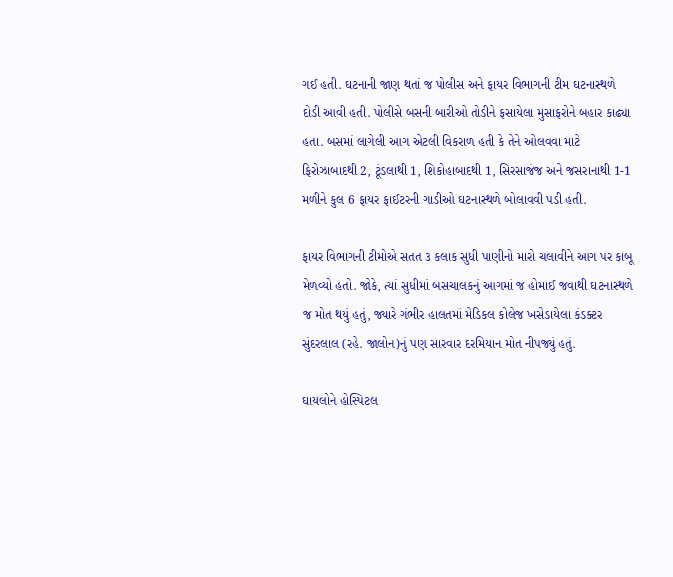ગઈ હતી. ઘટનાની જાણ થતાં જ પોલીસ અને ફાયર વિભાગની ટીમ ઘટનાસ્થળે દોડી આવી હતી. પોલીસે બસની બારીઓ તોડીને ફસાયેલા મુસાફરોને બહાર કાઢ્યા હતા. બસમાં લાગેલી આગ એટલી વિકરાળ હતી કે તેને ઓલવવા માટે ફિરોઝાબાદથી 2, ટૂંડલાથી 1, શિકોહાબાદથી 1, સિરસાજંજ અને જસરાનાથી 1-1 મળીને કુલ 6 ફાયર ફાઈટરની ગાડીઓ ઘટનાસ્થળે બોલાવવી પડી હતી.

ફાયર વિભાગની ટીમોએ સતત ૩ કલાક સુધી પાણીનો મારો ચલાવીને આગ પર કાબૂ મેળવ્યો હતો. જોકે, ત્યાં સુધીમાં બસચાલકનું આગમાં જ હોમાઈ જવાથી ઘટનાસ્થળે જ મોત થયું હતું, જ્યારે ગંભીર હાલતમાં મેડિકલ કોલેજ ખસેડાયેલા કંડક્ટર સુંદરલાલ (રહે. જાલોન)નું પણ સારવાર દરમિયાન મોત નીપજ્યું હતું.

ઘાયલોને હોસ્પિટલ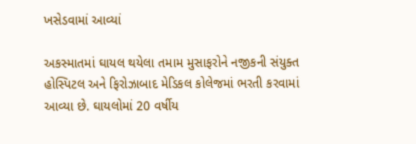ખસેડવામાં આવ્યાં

અકસ્માતમાં ઘાયલ થયેલા તમામ મુસાફરોને નજીકની સંયુક્ત હોસ્પિટલ અને ફિરોઝાબાદ મેડિકલ કોલેજમાં ભરતી કરવામાં આવ્યા છે. ઘાયલોમાં 20 વર્ષીય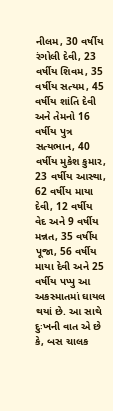નીલમ, 30 વર્ષીય રંગોલી દેવી, 23 વર્ષીય શિવમ, 35 વર્ષીય સત્યમ, 45 વર્ષીય શાંતિ દેવી અને તેમનો 16 વર્ષીય પુત્ર સત્યભાન, 40 વર્ષીય મુકેશ કુમાર, 23 વર્ષીય આસ્થા, 62 વર્ષીય માયા દેવી, 12 વર્ષીય વેદ અને 9 વર્ષીય મન્નત, 35 વર્ષીય પૂજા, 56 વર્ષીય માયા દેવી અને 25 વર્ષીય પપ્પુ આ અકસ્માતમાં ઘાયલ થયાં છે. આ સાથે દુઃખની વાત એ છે કે, બસ ચાલક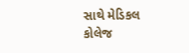સાથે મેડિકલ કોલેજ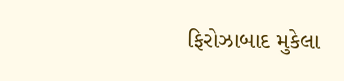ફિરોઝાબાદ મુકેલા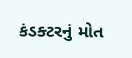કંડક્ટરનું મોત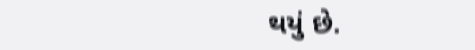થયું છે.